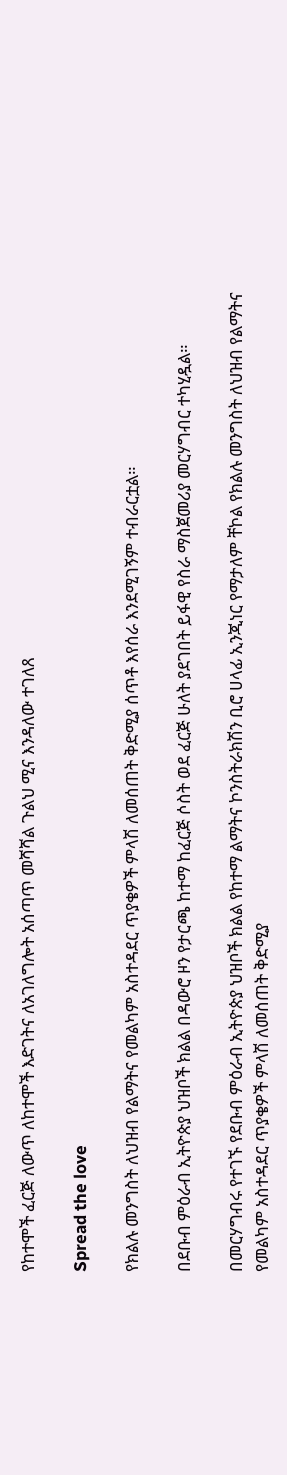የከተሞች ፈርጅ ለውጥ ለከተሞች እድገትና ለአገለግሎት አሰጣጥ መሻሻል ጉልህ ሚና እንዳለው ተገለጸ

Spread the love

የክልሉ መንግስት ለህዝብ የልማትና የመልካም አስተዳደር ጥያቄዎች ምላሽ ለመሰጠት ቅድሚያ ሰጥቶ እየሰራ እንደሚገኝም ተብራርቷል።

በደቡብ ምዕራብ ኢትዮጵያ ህዝቦች ክልል በዳውሮ ዞን የታርጫ ከተማ ከፈርጅ ሶስት ወደ ፈርጅ ሁለት ያደገበት ይፋዊ የስራ ማስጀመሪያ መርሃግብር ተካሂዷል።

በመርሃግብሩ የተገኙ የደቡብ ምዕራብ ኢትዮጵያ ህዝቦች ክልል የከተማ ልማትና ኮንስትራክሽን ቢሮ ሀላፊ ኢንጂነር የማታለም ቸኮል የክልሉ መንግስት ለህዝብ የልማትና የመልካም አስተዳደር ጥያቄዎች ምላሽ ለመሰጠት ቅድሚያ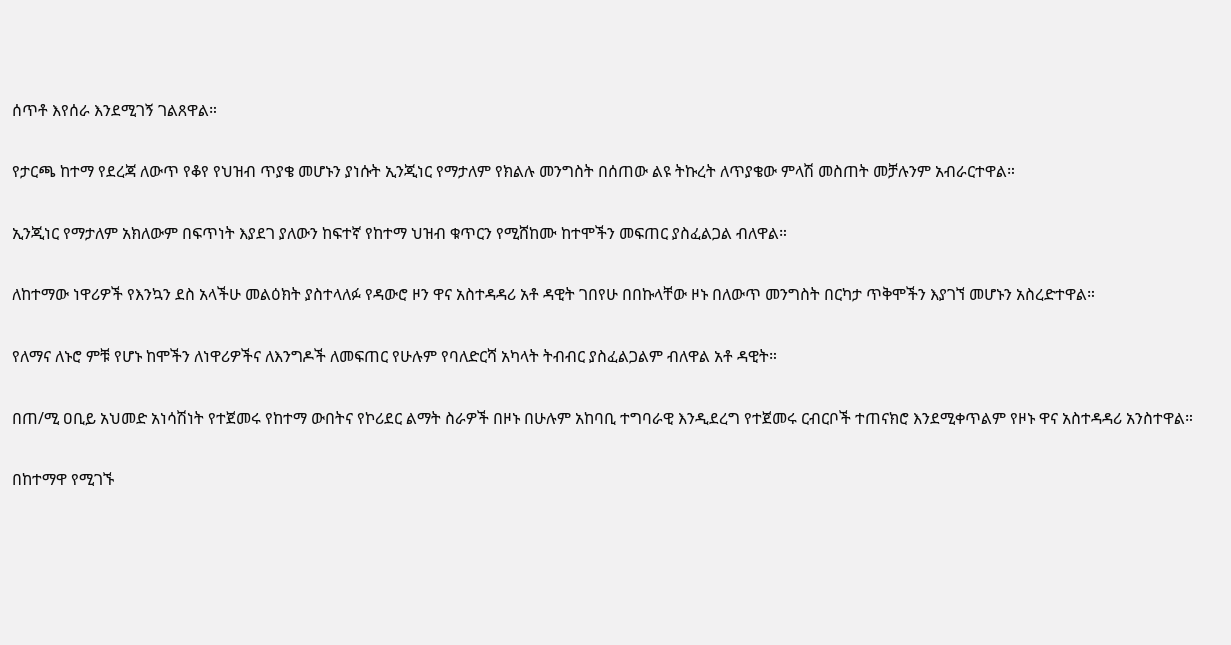ሰጥቶ እየሰራ እንደሚገኝ ገልጸዋል።

የታርጫ ከተማ የደረጃ ለውጥ የቆየ የህዝብ ጥያቄ መሆኑን ያነሱት ኢንጂነር የማታለም የክልሉ መንግስት በሰጠው ልዩ ትኩረት ለጥያቄው ምላሽ መስጠት መቻሉንም አብራርተዋል።

ኢንጂነር የማታለም አክለውም በፍጥነት እያደገ ያለውን ከፍተኛ የከተማ ህዝብ ቁጥርን የሚሸከሙ ከተሞችን መፍጠር ያስፈልጋል ብለዋል።

ለከተማው ነዋሪዎች የእንኳን ደስ አላችሁ መልዕክት ያስተላለፉ የዳውሮ ዞን ዋና አስተዳዳሪ አቶ ዳዊት ገበየሁ በበኩላቸው ዞኑ በለውጥ መንግስት በርካታ ጥቅሞችን እያገኘ መሆኑን አስረድተዋል።

የለማና ለኑሮ ምቹ የሆኑ ከሞችን ለነዋሪዎችና ለእንግዶች ለመፍጠር የሁሉም የባለድርሻ አካላት ትብብር ያስፈልጋልም ብለዋል አቶ ዳዊት።

በጠ/ሚ ዐቢይ አህመድ አነሳሽነት የተጀመሩ የከተማ ውበትና የኮሪደር ልማት ስራዎች በዞኑ በሁሉም አከባቢ ተግባራዊ እንዲደረግ የተጀመሩ ርብርቦች ተጠናክሮ እንደሚቀጥልም የዞኑ ዋና አስተዳዳሪ አንስተዋል።

በከተማዋ የሚገኙ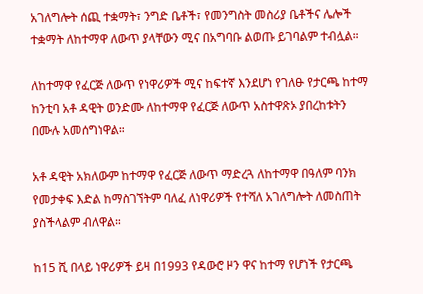አገለግሎት ሰጪ ተቋማት፣ ንግድ ቤቶች፣ የመንግስት መስሪያ ቤቶችና ሌሎች ተቋማት ለከተማዋ ለውጥ ያላቸውን ሚና በአግባቡ ልወጡ ይገባልም ተብሏል።

ለከተማዋ የፈርጅ ለውጥ የነዋሪዎች ሚና ከፍተኛ እንደሆነ የገለፁ የታርጫ ከተማ ከንቲባ አቶ ዳዊት ወንድሙ ለከተማዋ የፈርጅ ለውጥ አስተዋጽኦ ያበረከቱትን በሙሉ አመሰግነዋል።

አቶ ዳዊት አክለውም ከተማዋ የፈርጅ ለውጥ ማድረጓ ለከተማዋ በዓለም ባንክ የመታቀፍ እድል ከማስገኘትም ባለፈ ለነዋሪዎች የተሻለ አገለግሎት ለመስጠት ያስችላልም ብለዋል።

ከ15 ሺ በላይ ነዋሪዎች ይዛ በ1993 የዳውሮ ዞን ዋና ከተማ የሆነች የታርጫ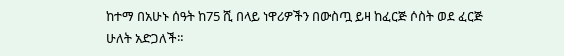ከተማ በአሁኑ ሰዓት ከ75 ሺ በላይ ነዋሪዎችን በውስጧ ይዛ ከፈርጅ ሶስት ወደ ፈርጅ ሁለት አድጋለች።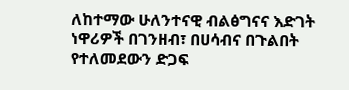ለከተማው ሁለንተናዊ ብልፅግናና እድገት ነዋሪዎች በገንዘብ፣ በሀሳብና በጉልበት የተለመደውን ድጋፍ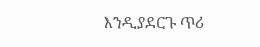እንዲያደርጉ ጥሪ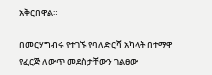አቅርበዋል።

በመርሃግብሩ የተገኙ የባለድርሻ አካላት በተማዋ የፈርጅ ለውጥ መደስታቸውን ገልፀው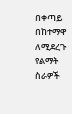በቀጣይ በከተማዋ ለሚደረጉ የልማት ስራዎች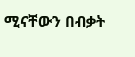ሚናቸውን በብቃት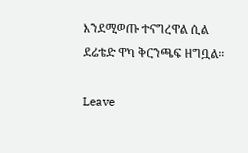እንደሚወጡ ተናግረዋል ሲል ደሬቴድ ዋካ ቅርንጫፍ ዘግቧል።

Leave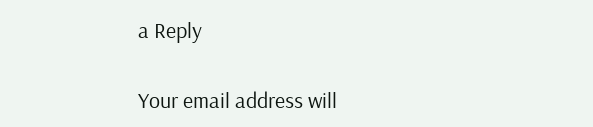a Reply

Your email address will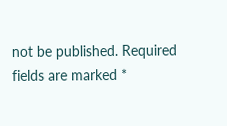not be published. Required fields are marked *